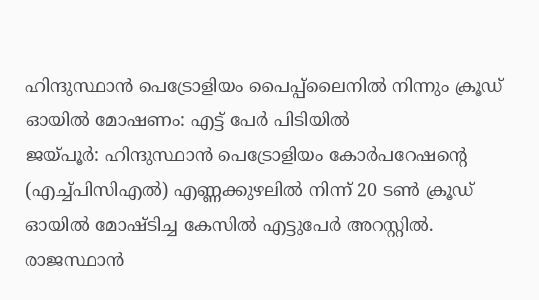ഹിന്ദുസ്ഥാൻ പെട്രോളിയം പൈപ്പ്ലൈനിൽ നിന്നും ക്രൂഡ് ഓയിൽ മോഷണം: എട്ട് പേർ പിടിയിൽ
ജയ്പൂർ: ഹിന്ദുസ്ഥാൻ പെട്രോളിയം കോർപറേഷന്റെ (എച്ച്പിസിഎൽ) എണ്ണക്കുഴലിൽ നിന്ന് 20 ടൺ ക്രൂഡ് ഓയിൽ മോഷ്ടിച്ച കേസിൽ എട്ടുപേർ അറസ്റ്റിൽ. രാജസ്ഥാൻ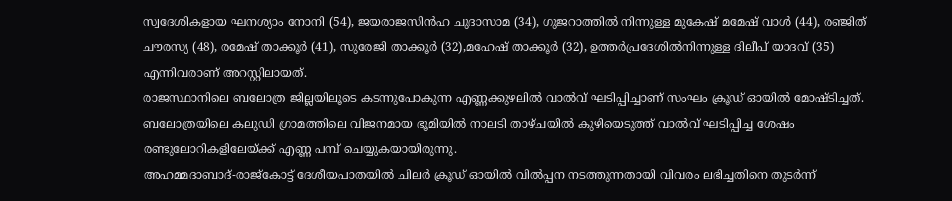സ്വദേശികളായ ഘനശ്യാം നോനി (54), ജയരാജസിൻഹ ചുദാസാമ (34), ഗുജറാത്തിൽ നിന്നുള്ള മുകേഷ് മമേഷ് വാൾ (44), രഞ്ജിത് ചൗരസ്യ (48), രമേഷ് താക്കൂർ (41), സുരേജി താക്കൂർ (32),മഹേഷ് താക്കൂർ (32), ഉത്തർപ്രദേശിൽനിന്നുള്ള ദിലീപ് യാദവ് (35) എന്നിവരാണ് അറസ്റ്റിലായത്.
രാജസ്ഥാനിലെ ബലോത്ര ജില്ലയിലൂടെ കടന്നുപോകുന്ന എണ്ണക്കുഴലിൽ വാൽവ് ഘടിപ്പിച്ചാണ് സംഘം ക്രൂഡ് ഓയിൽ മോഷ്ടിച്ചത്. ബലോത്രയിലെ കലുഡി ഗ്രാമത്തിലെ വിജനമായ ഭൂമിയിൽ നാലടി താഴ്ചയിൽ കുഴിയെടുത്ത് വാൽവ് ഘടിപ്പിച്ച ശേഷം രണ്ടുലോറികളിലേയ്ക്ക് എണ്ണ പമ്പ് ചെയ്യുകയായിരുന്നു.
അഹമ്മദാബാദ്-രാജ്കോട്ട് ദേശീയപാതയിൽ ചിലർ ക്രൂഡ് ഓയിൽ വിൽപ്പന നടത്തുന്നതായി വിവരം ലഭിച്ചതിനെ തുടർന്ന്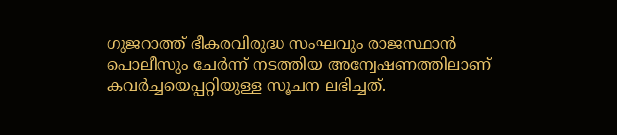ഗുജറാത്ത് ഭീകരവിരുദ്ധ സംഘവും രാജസ്ഥാൻ പൊലീസും ചേർന്ന് നടത്തിയ അന്വേഷണത്തിലാണ് കവർച്ചയെപ്പറ്റിയുള്ള സൂചന ലഭിച്ചത്.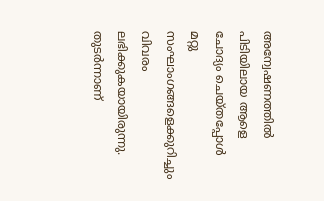അന്വേഷണത്തിൽ പിടിയിലായ ആളെ ചോദ്യം ചെയ്തപ്പോൾ മറ്റു സംഘാംഗങ്ങളെക്കുറിച്ചും വിവരം ലഭിക്കുകയായിരുന്നു. തുടർന്നാണ്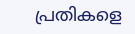പ്രതികളെ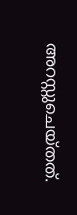അറസ്റ്റുചെയ്തത്.